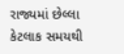રાજ્યમાં છેલ્લા કેટલાક સમયથી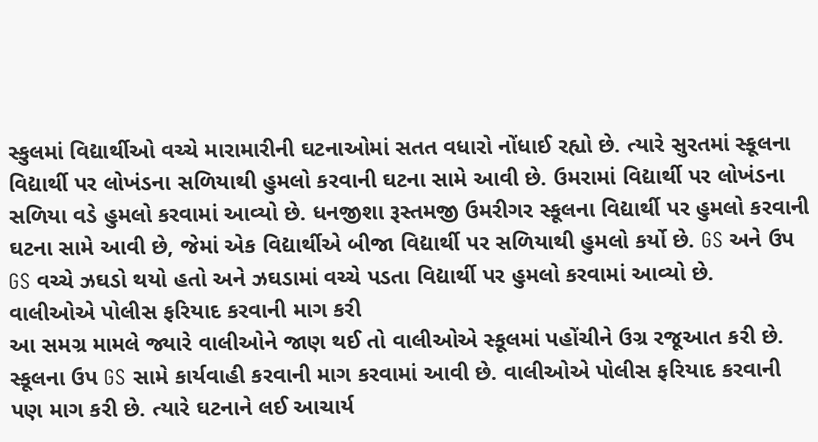સ્કુલમાં વિદ્યાર્થીઓ વચ્ચે મારામારીની ઘટનાઓમાં સતત વધારો નોંધાઈ રહ્યો છે. ત્યારે સુરતમાં સ્કૂલના વિદ્યાર્થી પર લોખંડના સળિયાથી હુમલો કરવાની ઘટના સામે આવી છે. ઉમરામાં વિદ્યાર્થી પર લોખંડના સળિયા વડે હુમલો કરવામાં આવ્યો છે. ધનજીશા રૂસ્તમજી ઉમરીગર સ્કૂલના વિદ્યાર્થી પર હુમલો કરવાની ઘટના સામે આવી છે, જેમાં એક વિદ્યાર્થીએ બીજા વિદ્યાર્થી પર સળિયાથી હુમલો કર્યો છે. GS અને ઉપ GS વચ્ચે ઝઘડો થયો હતો અને ઝઘડામાં વચ્ચે પડતા વિદ્યાર્થી પર હુમલો કરવામાં આવ્યો છે.
વાલીઓએ પોલીસ ફરિયાદ કરવાની માગ કરી
આ સમગ્ર મામલે જ્યારે વાલીઓને જાણ થઈ તો વાલીઓએ સ્કૂલમાં પહોંચીને ઉગ્ર રજૂઆત કરી છે. સ્કૂલના ઉપ GS સામે કાર્યવાહી કરવાની માગ કરવામાં આવી છે. વાલીઓએ પોલીસ ફરિયાદ કરવાની પણ માગ કરી છે. ત્યારે ઘટનાને લઈ આચાર્ય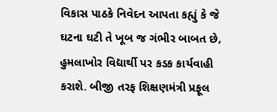વિકાસ પાઠકે નિવેદન આપતા કહ્યું કે જે ઘટના ઘટી તે ખૂબ જ ગંભીર બાબત છે, હુમલાખોર વિદ્યાર્થી પર કડક કાર્યવાહી કરાશે. બીજી તરફ શિક્ષણમંત્રી પ્રફૂલ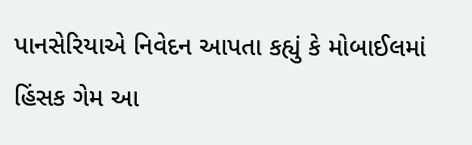પાનસેરિયાએ નિવેદન આપતા કહ્યું કે મોબાઈલમાં હિંસક ગેમ આ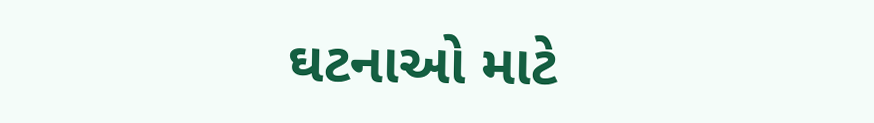ઘટનાઓ માટે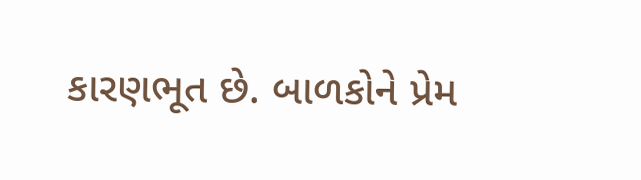કારણભૂત છે. બાળકોને પ્રેમ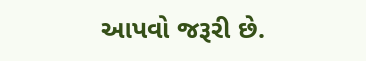આપવો જરૂરી છે.